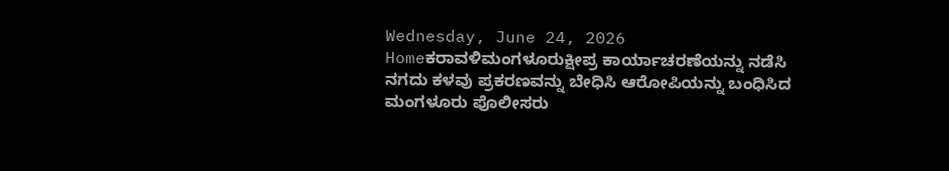Wednesday, June 24, 2026
Homeಕರಾವಳಿಮಂಗಳೂರುಕ್ಷೀಪ್ರ ಕಾರ್ಯಾಚರಣೆಯನ್ನು ನಡೆಸಿ ನಗದು ಕಳವು ಪ್ರಕರಣವನ್ನು ಬೇಧಿಸಿ ಆರೋಪಿಯನ್ನು ಬಂಧಿಸಿದ ಮಂಗಳೂರು ಪೊಲೀಸರು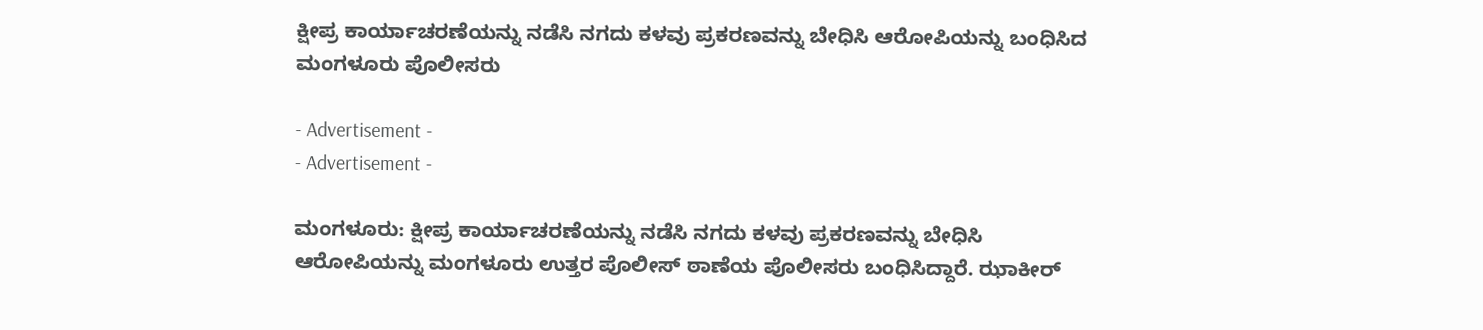ಕ್ಷೀಪ್ರ ಕಾರ್ಯಾಚರಣೆಯನ್ನು ನಡೆಸಿ ನಗದು ಕಳವು ಪ್ರಕರಣವನ್ನು ಬೇಧಿಸಿ ಆರೋಪಿಯನ್ನು ಬಂಧಿಸಿದ ಮಂಗಳೂರು ಪೊಲೀಸರು

- Advertisement -
- Advertisement -

ಮಂಗಳೂರು: ಕ್ಷೀಪ್ರ ಕಾರ್ಯಾಚರಣೆಯನ್ನು ನಡೆಸಿ ನಗದು ಕಳವು ಪ್ರಕರಣವನ್ನು ಬೇಧಿಸಿ ಆರೋಪಿಯನ್ನು ಮಂಗಳೂರು ಉತ್ತರ ಪೊಲೀಸ್ ಠಾಣೆಯ ಪೊಲೀಸರು ಬಂಧಿಸಿದ್ದಾರೆ. ಝಾಕೀರ್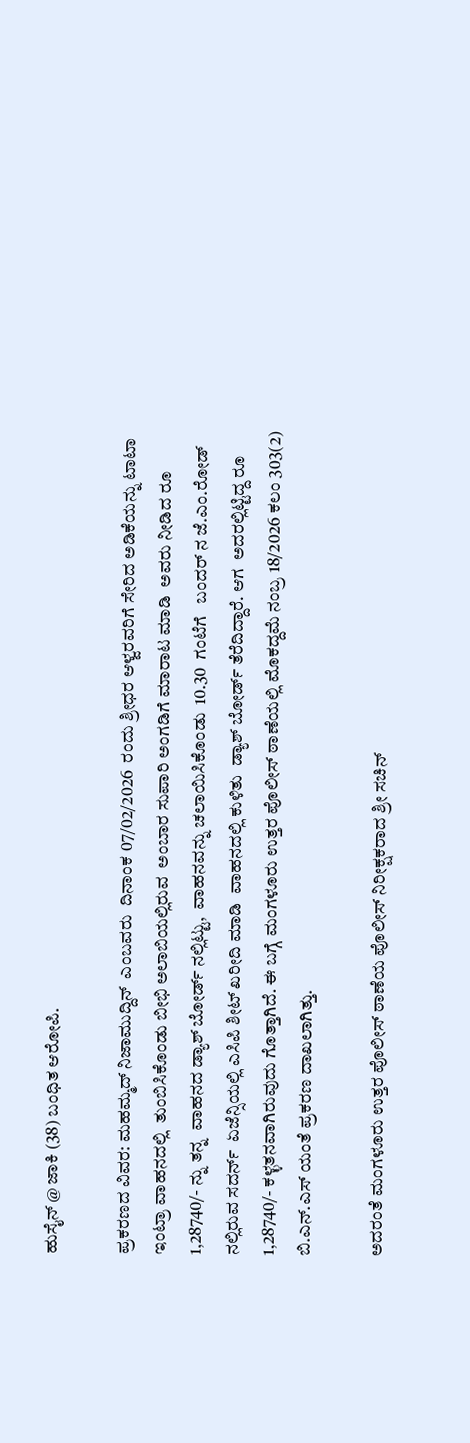ಹುಸೈನ್ @ ಜಾಕಿ (38) ಬಂಧಿತ ಆರೋಪಿ.

ಪ್ರಕರಣದ ವಿವರ: ಮಹಮ್ಮದ್ ನಿಜಾಮುದ್ದಿನ್  ಎಂಬವರು  ದಿನಾಂಕ 07/02/2026  ರಂದು ಶ್ರೀಧರ ಆಳ್ವರವರಿಗೆ ಸೇರಿದ ಅಡಿಕೆಯನ್ನು ಟಾಟಾ ಇಂಟ್ರಾ ವಾಹನದಲ್ಲಿ  ತುಂಬಿಸಿಕೊಂಡು ಬೀಭಿ ಅಲಾಬಿಯಲ್ಲಿರುವ  ಅಂಬಾರ ಸುಪಾರಿ ಅಂಗಡಿಗೆ ಮಾರಾಟ ಮಾಡಿ  ಅವರು ನೀಡಿದ ರೂ 1,28740/- ನ್ನು ತನ್ನ  ವಾಹನದ ಡ್ಯಾಶ್ ಬೋರ್ಡ್ ನಲ್ಲಿಟ್ಟು,  ವಾಹನವನ್ನು ಚಲಾಯಿಸಿಕೊಂಡು  10.30  ಗಂಟೆಗೆ   ಬಂದರ್ ನ ಜೆ.ಎಂ.ರೋಡ್ ನಲ್ಲಿರುವ ಸದರ್ನ್  ಏಜೆನ್ಸಿಯಲ್ಲಿ ಎಸಿಪಿ ಶೀಟ್ ಖರೀದಿ ಮಾಡಿ  ವಾಹನದಲ್ಲಿ ಕುಳಿತು  ಡ್ಯಾಶ್ ಬೋರ್ಡ್ ತೆರೆದಿದ್ದಾರೆ. ಆಗ  ಅದರಲ್ಲಿಟ್ಟಿದ್ದ ರೂ 1,28740/- ಕಳ್ಳತನವಾಗಿರುವುದು ಗೊತ್ತಾಗಿದೆ. ಈ ಬಗ್ಗೆ ಮಂಗಳೂರು ಉತ್ತರ ಪೊಲೀಸ್ ಠಾಣೆಯಲ್ಲಿ ಮೊಕದ್ದಮೆ ನಂಬ್ರ 18/2026 ಕಲಂ 303(2)   ಬಿ.ಎನ್.ಎಸ್ ಯಂತೆ ಪ್ರಕರಣ ದಾಖಲಾಗಿತ್ತು.

ಅದರಂತೆ ಮಂಗಳೂರು ಉತ್ತರ ಪೊಲೀಸ್ ಠಾಣೆಯ ಪೊಲೀಸ್ ನಿರೀಕ್ಷಕರಾದ ಶ್ರೀ ಸಚಿನ್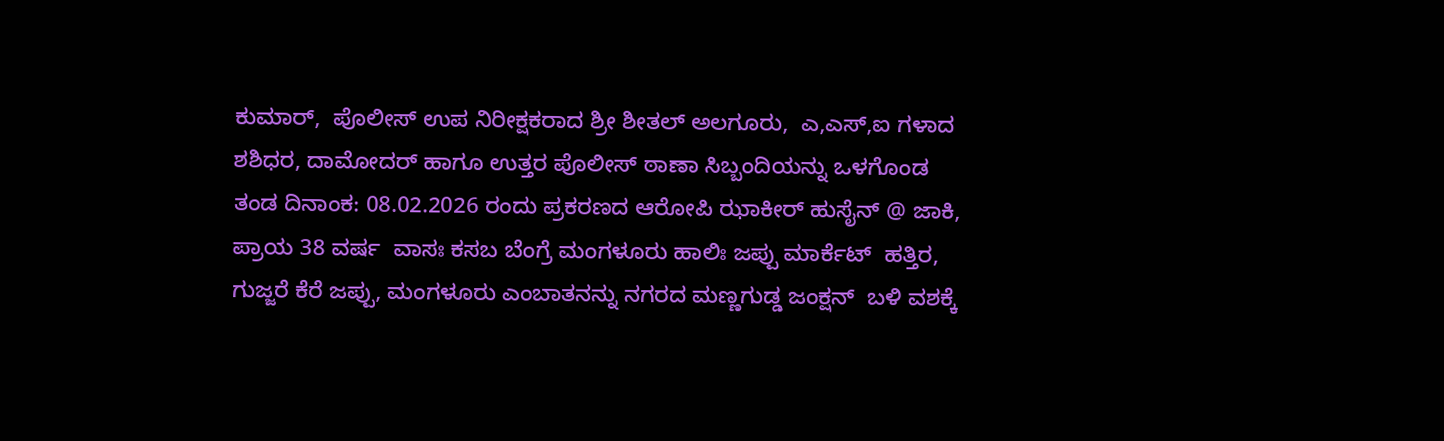ಕುಮಾರ್,  ಪೊಲೀಸ್ ಉಪ ನಿರೀಕ್ಷಕರಾದ ಶ್ರೀ ಶೀತಲ್ ಅಲಗೂರು,  ಎ,ಎಸ್,ಐ ಗಳಾದ ಶಶಿಧರ, ದಾಮೋದರ್ ಹಾಗೂ ಉತ್ತರ ಪೊಲೀಸ್ ಠಾಣಾ ಸಿಬ್ಬಂದಿಯನ್ನು ಒಳಗೊಂಡ ತಂಡ ದಿನಾಂಕ: 08.02.2026 ರಂದು ಪ್ರಕರಣದ ಆರೋಪಿ ಝಾಕೀರ್ ಹುಸೈನ್ @ ಜಾಕಿ,  ಪ್ರಾಯ 38 ವರ್ಷ  ವಾಸಃ ಕಸಬ ಬೆಂಗ್ರೆ ಮಂಗಳೂರು ಹಾಲಿಃ ಜಪ್ಪು ಮಾರ್ಕೆಟ್  ಹತ್ತಿರ, ಗುಜ್ಜರೆ ಕೆರೆ ಜಪ್ಪು, ಮಂಗಳೂರು ಎಂಬಾತನನ್ನು ನಗರದ ಮಣ್ಣಗುಡ್ಡ ಜಂಕ್ಷನ್  ಬಳಿ ವಶಕ್ಕೆ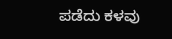ಪಡೆದು ಕಳವು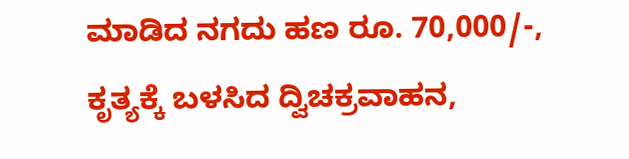ಮಾಡಿದ ನಗದು ಹಣ ರೂ. 70,000/-,  ಕೃತ್ಯಕ್ಕೆ ಬಳಸಿದ ದ್ವಿಚಕ್ರವಾಹನ,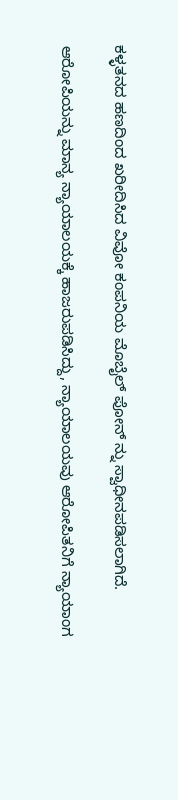ಕಳ್ಳತನದ ಹಣದಿಂದ ಖರೀದಿಸಿದ ವಿವೋ ಕಂಪನಿಯ ಮೊಬೈಲ್ ಪೋನ್ ನ್ನು ಸ್ವಾಧೀನಪಡಿಸಲಾಗಿದೆ.

ಆರೋಪಿಯನ್ನು ಮಾನ್ಯ ನ್ಯಾಯಾಲಯಕ್ಕೆ ಹಾಜರುಪಡಿಸಿದ್ದು, ನ್ಯಾಯಾಲಯವು ಆರೋಪಿತನಿಗೆ ನ್ಯಾಯಾಂಗ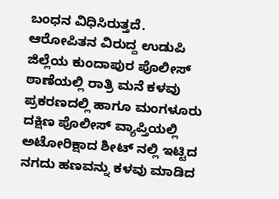ಬಂಧನ ವಿಧಿಸಿರುತ್ತದೆ. ಆರೋಪಿತನ ವಿರುದ್ದ ಉಡುಪಿ ಜಿಲ್ಲೆಯ ಕುಂದಾಪುರ ಪೊಲೀಸ್ ಠಾಣೆಯಲ್ಲಿ ರಾತ್ರಿ ಮನೆ ಕಳವು ಪ್ರಕರಣದಲ್ಲಿ ಹಾಗೂ ಮಂಗಳೂರು ದಕ್ಷಿಣ ಪೊಲೀಸ್ ವ್ಯಾಪ್ತಿಯಲ್ಲಿ ಅಟೋರಿಕ್ಷಾದ ಶೀಟ್ ನಲ್ಲಿ ಇಟ್ಟಿದ ನಗದು ಹಣವನ್ನು ಕಳವು ಮಾಡಿದ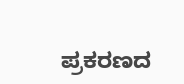ಪ್ರಕರಣದ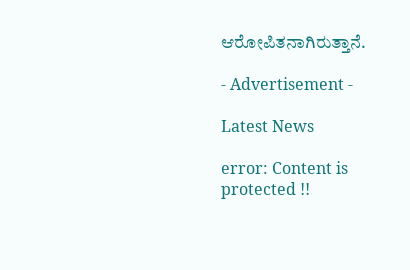ಆರೋಪಿತನಾಗಿರುತ್ತಾನೆ.

- Advertisement -

Latest News

error: Content is protected !!